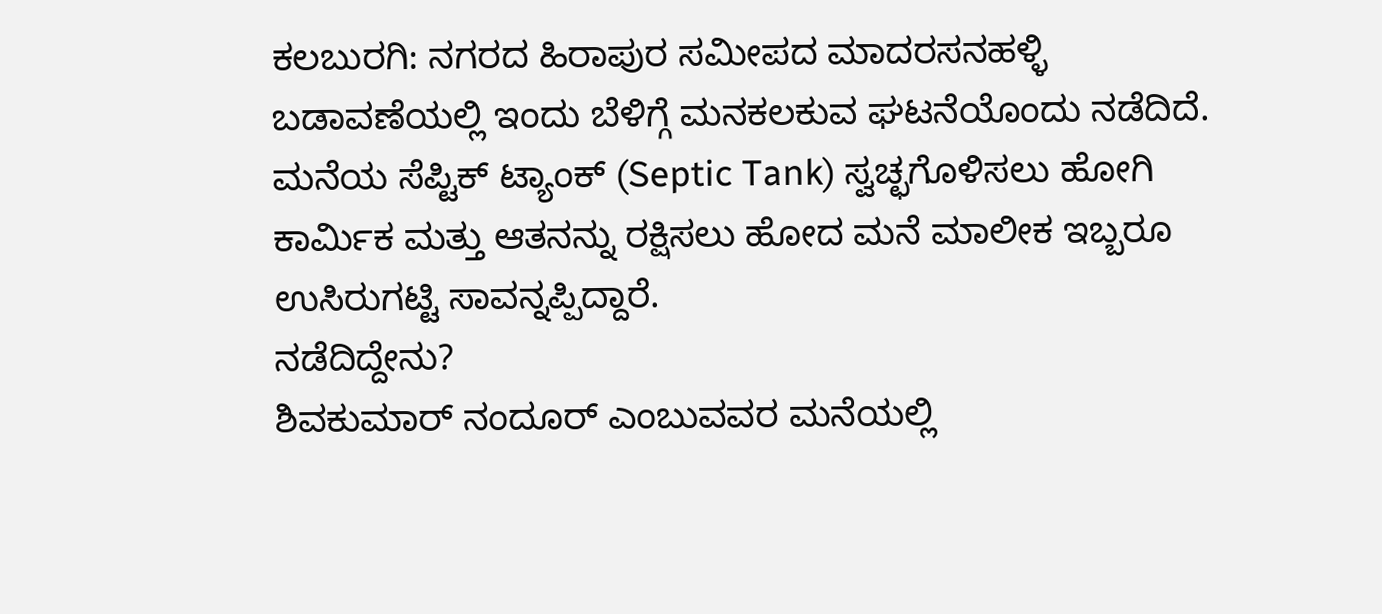ಕಲಬುರಗಿ: ನಗರದ ಹಿರಾಪುರ ಸಮೀಪದ ಮಾದರಸನಹಳ್ಳಿ ಬಡಾವಣೆಯಲ್ಲಿ ಇಂದು ಬೆಳಿಗ್ಗೆ ಮನಕಲಕುವ ಘಟನೆಯೊಂದು ನಡೆದಿದೆ. ಮನೆಯ ಸೆಪ್ಟಿಕ್ ಟ್ಯಾಂಕ್ (Septic Tank) ಸ್ವಚ್ಛಗೊಳಿಸಲು ಹೋಗಿ ಕಾರ್ಮಿಕ ಮತ್ತು ಆತನನ್ನು ರಕ್ಷಿಸಲು ಹೋದ ಮನೆ ಮಾಲೀಕ ಇಬ್ಬರೂ ಉಸಿರುಗಟ್ಟಿ ಸಾವನ್ನಪ್ಪಿದ್ದಾರೆ.
ನಡೆದಿದ್ದೇನು?
ಶಿವಕುಮಾರ್ ನಂದೂರ್ ಎಂಬುವವರ ಮನೆಯಲ್ಲಿ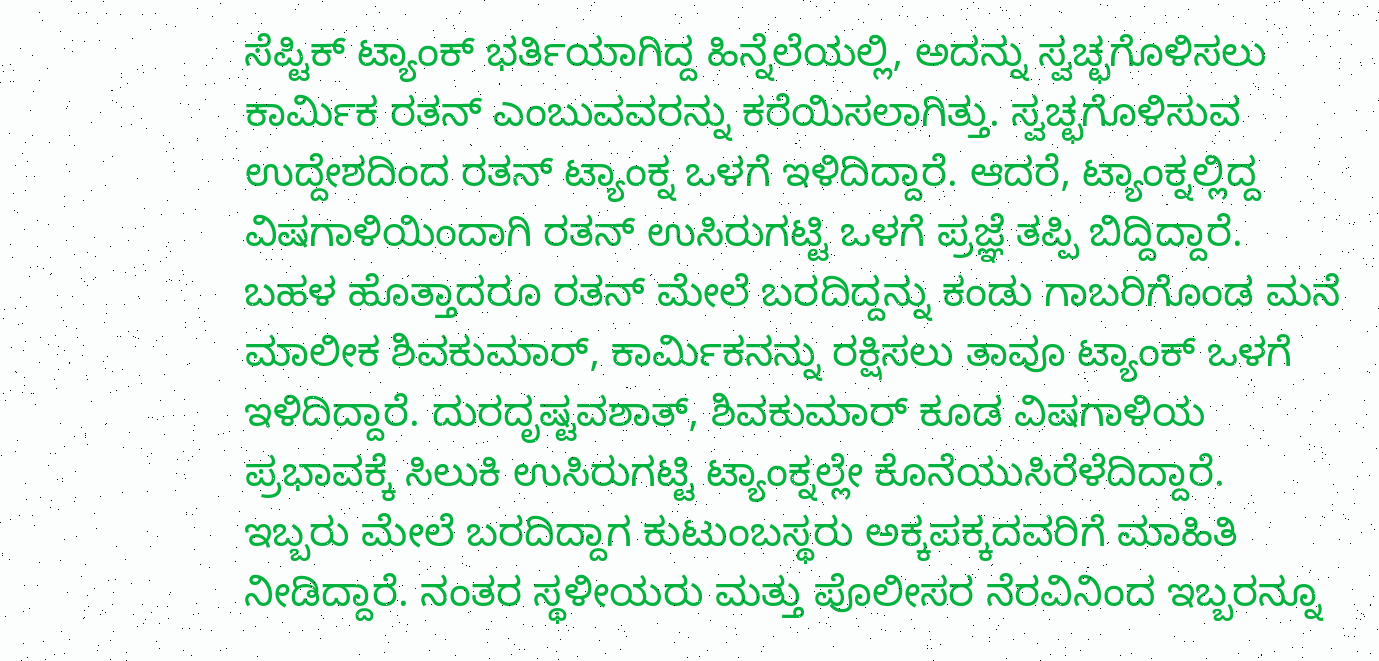ಸೆಪ್ಟಿಕ್ ಟ್ಯಾಂಕ್ ಭರ್ತಿಯಾಗಿದ್ದ ಹಿನ್ನೆಲೆಯಲ್ಲಿ, ಅದನ್ನು ಸ್ವಚ್ಛಗೊಳಿಸಲು ಕಾರ್ಮಿಕ ರತನ್ ಎಂಬುವವರನ್ನು ಕರೆಯಿಸಲಾಗಿತ್ತು. ಸ್ವಚ್ಛಗೊಳಿಸುವ ಉದ್ದೇಶದಿಂದ ರತನ್ ಟ್ಯಾಂಕ್ನ ಒಳಗೆ ಇಳಿದಿದ್ದಾರೆ. ಆದರೆ, ಟ್ಯಾಂಕ್ನಲ್ಲಿದ್ದ ವಿಷಗಾಳಿಯಿಂದಾಗಿ ರತನ್ ಉಸಿರುಗಟ್ಟಿ ಒಳಗೆ ಪ್ರಜ್ಞೆ ತಪ್ಪಿ ಬಿದ್ದಿದ್ದಾರೆ.
ಬಹಳ ಹೊತ್ತಾದರೂ ರತನ್ ಮೇಲೆ ಬರದಿದ್ದನ್ನು ಕಂಡು ಗಾಬರಿಗೊಂಡ ಮನೆ ಮಾಲೀಕ ಶಿವಕುಮಾರ್, ಕಾರ್ಮಿಕನನ್ನು ರಕ್ಷಿಸಲು ತಾವೂ ಟ್ಯಾಂಕ್ ಒಳಗೆ ಇಳಿದಿದ್ದಾರೆ. ದುರದೃಷ್ಟವಶಾತ್, ಶಿವಕುಮಾರ್ ಕೂಡ ವಿಷಗಾಳಿಯ ಪ್ರಭಾವಕ್ಕೆ ಸಿಲುಕಿ ಉಸಿರುಗಟ್ಟಿ ಟ್ಯಾಂಕ್ನಲ್ಲೇ ಕೊನೆಯುಸಿರೆಳೆದಿದ್ದಾರೆ.
ಇಬ್ಬರು ಮೇಲೆ ಬರದಿದ್ದಾಗ ಕುಟುಂಬಸ್ಥರು ಅಕ್ಕಪಕ್ಕದವರಿಗೆ ಮಾಹಿತಿ ನೀಡಿದ್ದಾರೆ. ನಂತರ ಸ್ಥಳೀಯರು ಮತ್ತು ಪೊಲೀಸರ ನೆರವಿನಿಂದ ಇಬ್ಬರನ್ನೂ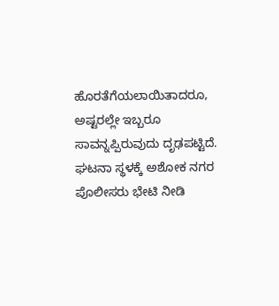ಹೊರತೆಗೆಯಲಾಯಿತಾದರೂ, ಅಷ್ಟರಲ್ಲೇ ಇಬ್ಬರೂ ಸಾವನ್ನಪ್ಪಿರುವುದು ದೃಢಪಟ್ಟಿದೆ. ಘಟನಾ ಸ್ಥಳಕ್ಕೆ ಅಶೋಕ ನಗರ ಪೊಲೀಸರು ಭೇಟಿ ನೀಡಿ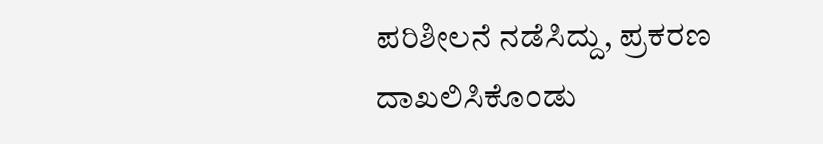ಪರಿಶೀಲನೆ ನಡೆಸಿದ್ದು, ಪ್ರಕರಣ ದಾಖಲಿಸಿಕೊಂಡು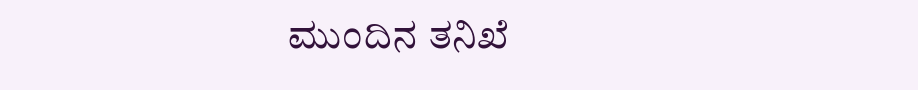ಮುಂದಿನ ತನಿಖೆ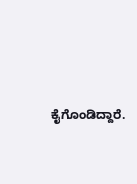ಕೈಗೊಂಡಿದ್ದಾರೆ.